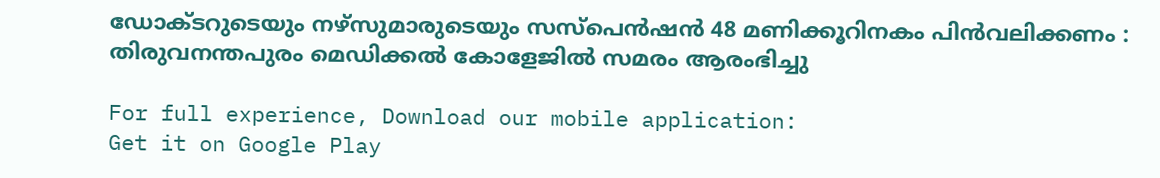ഡോക്ടറുടെയും നഴ്‌സുമാരുടെയും സസ്‌പെന്‍ഷന്‍ 48 മണിക്കൂറിനകം പിന്‍വലിക്കണം : തിരുവനന്തപുരം മെഡിക്കല്‍ കോളേജില്‍ സമരം ആരംഭിച്ചു

For full experience, Download our mobile application:
Get it on Google Play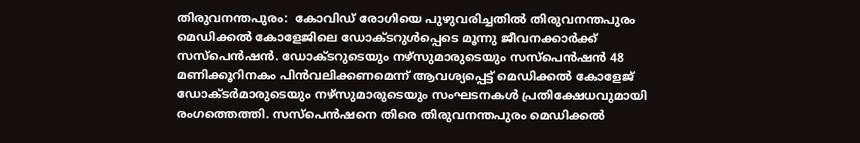തിരുവനന്തപുരം:  കോവിഡ് രോഗിയെ പുഴുവരിച്ചതില്‍ തിരുവനന്തപുരം മെഡിക്കല്‍ കോളേജിലെ ഡോക്ടറുള്‍പ്പെടെ മൂന്നു ജീവനക്കാര്‍ക്ക് സസ്‌പെന്‍ഷന്‍. ഡോക്ടറുടെയും നഴ്‌സുമാരുടെയും സസ്‌പെന്‍ഷന്‍ 48 മണിക്കൂറിനകം പിന്‍വലിക്കണമെന്ന് ആവശ്യപ്പെട്ട് മെഡിക്കല്‍ കോളേജ് ഡോക്ടര്‍മാരുടെയും നഴ്‌സുമാരുടെയും സംഘടനകള്‍ പ്രതിക്ഷേധവുമായി രംഗത്തെത്തി. സസ്‌പെന്‍ഷനെ തിരെ തിരുവനന്തപുരം മെഡിക്കല്‍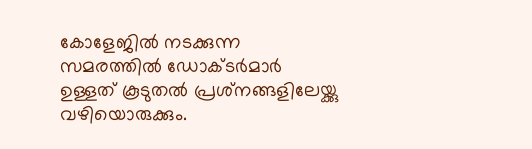കോളേജില്‍ നടക്കുന്ന സമരത്തില്‍ ഡോക്ടര്‍മാര്‍ ഉള്ളത് കൂടുതല്‍ പ്രശ്‌നങ്ങളിലേയ്ക്കു വഴിയൊരുക്കും.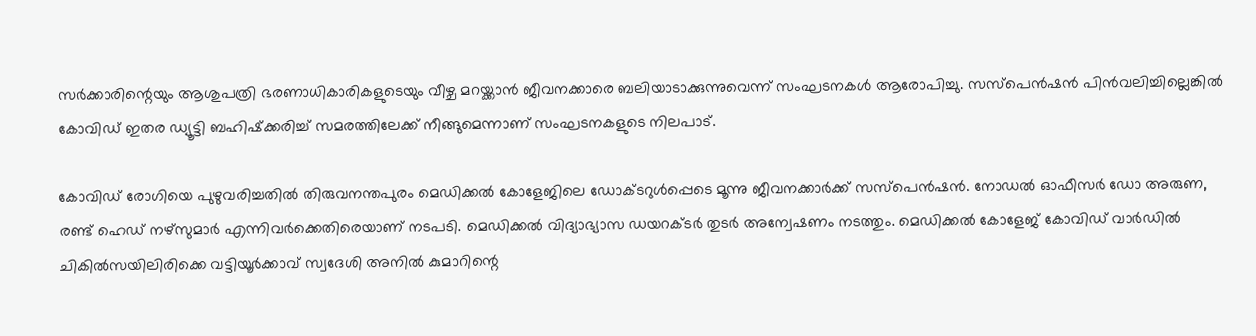സര്‍ക്കാരിന്റെയും ആശുപത്രി ഭരണാധികാരികളുടെയും വീഴ്ച മറയ്ക്കാന്‍ ജീവനക്കാരെ ബലിയാടാക്കുന്നുവെന്ന് സംഘടനകള്‍ ആരോപിച്ചു. സസ്‌പെന്‍ഷന്‍ പിന്‍വലിച്ചില്ലെങ്കില്‍ കോവിഡ് ഇതര ഡ്യൂട്ടി ബഹിഷ്‌ക്കരിച്ച് സമരത്തിലേക്ക് നീങ്ങുമെന്നാണ് സംഘടനകളുടെ നിലപാട്.

കോവിഡ് രോഗിയെ പുഴുവരിച്ചതില്‍ തിരുവനന്തപുരം മെഡിക്കല്‍ കോളേജിലെ ഡോക്ടറുള്‍പ്പെടെ മൂന്നു ജീവനക്കാര്‍ക്ക് സസ്‌പെന്‍ഷന്‍. നോഡല്‍ ഓഫീസര്‍ ഡോ അരുണ, രണ്ട് ഹെഡ് നഴ്‌സുമാര്‍ എന്നിവര്‍ക്കെതിരെയാണ് നടപടി. മെഡിക്കല്‍ വിദ്യാഭ്യാസ ഡയറക്ടര്‍ തുടര്‍ അന്വേഷണം നടത്തും. മെഡിക്കല്‍ കോളേജ് കോവിഡ് വാര്‍ഡില്‍ ചികില്‍സയിലിരിക്കെ വട്ടിയൂര്‍ക്കാവ് സ്വദേശി അനില്‍ കുമാറിന്റെ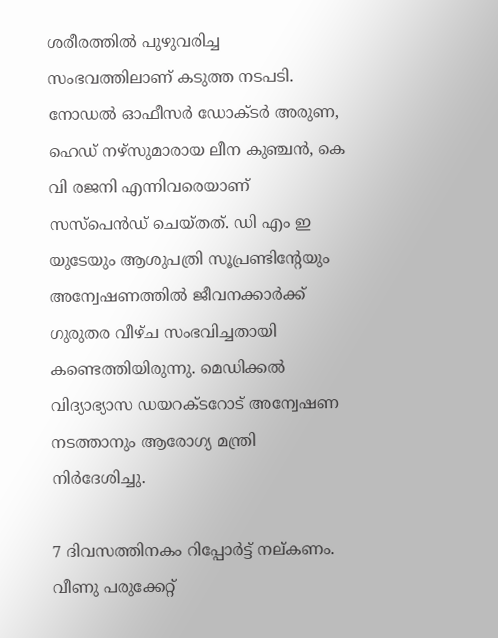ശരീരത്തില്‍ പുഴുവരിച്ച സംഭവത്തിലാണ് കടുത്ത നടപടി. നോഡല്‍ ഓഫീസര്‍ ഡോക്ടര്‍ അരുണ, ഹെഡ് നഴ്‌സുമാരായ ലീന കുഞ്ചന്‍, കെ വി രജനി എന്നിവരെയാണ് സസ്‌പെന്‍ഡ് ചെയ്തത്. ഡി എം ഇ യുടേയും ആശുപത്രി സൂപ്രണ്ടിന്റേയും അന്വേഷണത്തില്‍ ജീവനക്കാര്‍ക്ക് ഗുരുതര വീഴ്ച സംഭവിച്ചതായി കണ്ടെത്തിയിരുന്നു. മെഡിക്കല്‍ വിദ്യാഭ്യാസ ഡയറക്ടറോട് അന്വേഷണ നടത്താനും ആരോഗ്യ മന്ത്രി നിര്‍ദേശിച്ചു.

7 ദിവസത്തിനകം റിപ്പോര്‍ട്ട് നല്കണം. വീണു പരുക്കേറ്റ്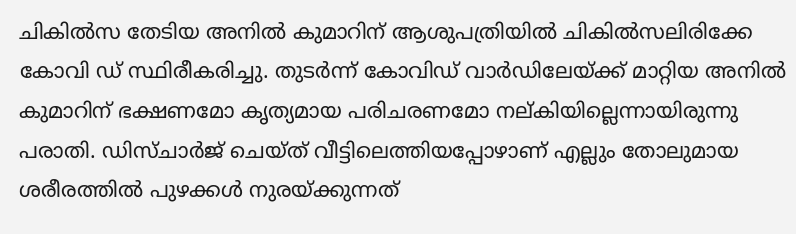ചികില്‍സ തേടിയ അനില്‍ കുമാറിന് ആശുപത്രിയില്‍ ചികില്‍സലിരിക്കേ കോവി ഡ് സ്ഥിരീകരിച്ചു. തുടര്‍ന്ന് കോവിഡ് വാര്‍ഡിലേയ്ക്ക് മാറ്റിയ അനില്‍ കുമാറിന് ഭക്ഷണമോ കൃത്യമായ പരിചരണമോ നല്കിയില്ലെന്നായിരുന്നു പരാതി. ഡിസ്ചാര്‍ജ് ചെയ്ത് വീട്ടിലെത്തിയപ്പോഴാണ് എല്ലും തോലുമായ ശരീരത്തില്‍ പുഴക്കള്‍ നുരയ്ക്കുന്നത്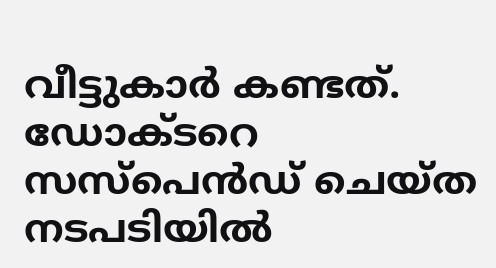വീട്ടുകാര്‍ കണ്ടത്. ഡോക്ടറെ സസ്‌പെന്‍ഡ് ചെയ്ത നടപടിയില്‍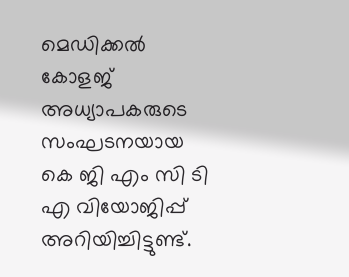മെഡിക്കല്‍ കോളജ് അധ്യാപകരുടെ സംഘടനയായ കെ ജി എം സി ടി എ വിയോജിപ്പ് അറിയിച്ചിട്ടുണ്ട്.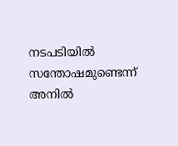നടപടിയില്‍ സന്തോഷമുണ്ടെന്ന് അനില്‍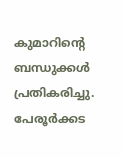കുമാറിന്റെ ബന്ധുക്കള്‍ പ്രതികരിച്ചു. പേരൂര്‍ക്കട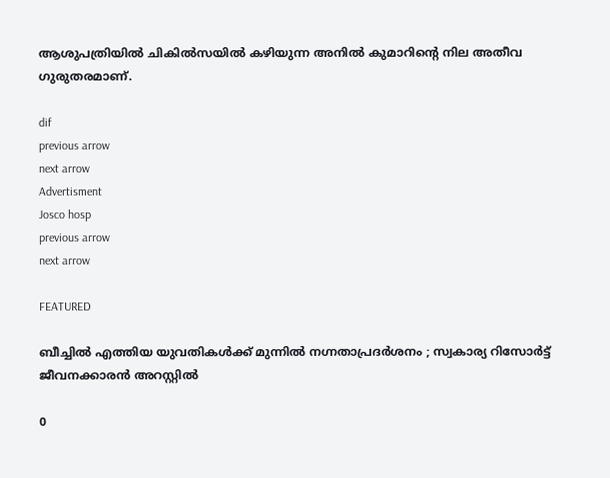ആശുപത്രിയില്‍ ചികില്‍സയില്‍ കഴിയുന്ന അനില്‍ കുമാറിന്റെ നില അതീവ ഗുരുതരമാണ്.

dif
previous arrow
next arrow
Advertisment
Josco hosp
previous arrow
next arrow

FEATURED

ബീച്ചിൽ എത്തിയ യുവതികൾക്ക് മുന്നിൽ നഗ്നതാപ്രദർശനം ; സ്വകാര്യ റിസോർട്ട് ജീവനക്കാരൻ അറസ്റ്റിൽ

0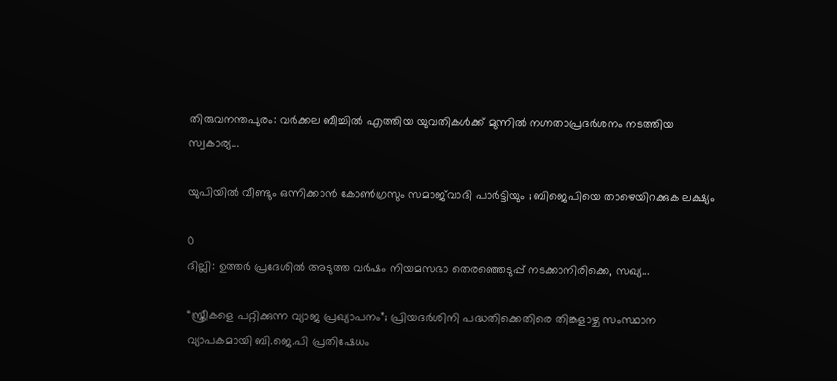തിരുവനന്തപുരം: വർക്കല ബീച്ചിൽ എത്തിയ യുവതികൾക്ക് മുന്നിൽ നഗ്നതാപ്രദർശനം നടത്തിയ സ്വകാര്യ...

യുപിയിൽ വീണ്ടും ഒന്നിക്കാൻ കോൺഗ്രസും സമാജ്‍വാദി പാർട്ടിയും ; ബിജെപിയെ താഴെയിറക്കുക ലക്ഷ്യം

0
ദില്ലി: ഉത്തർ പ്രദേശിൽ അടുത്ത വ‍ർഷം നിയമസഭാ തെരഞ്ഞെടുപ്പ് നടക്കാനിരിക്കെ, സഖ്യ...

“സ്ത്രീകളെ പറ്റിക്കുന്ന വ്യാജ പ്രഖ്യാപനം”; പ്രിയദർശിനി പദ്ധതിക്കെതിരെ തിങ്കളാഴ്ച സംസ്ഥാന വ്യാപകമായി ബി.ജെ.പി പ്രതിഷേധം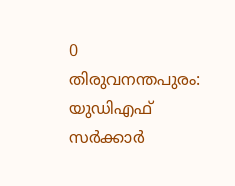0
തിരുവനന്തപുരം: യുഡിഎഫ് സർക്കാർ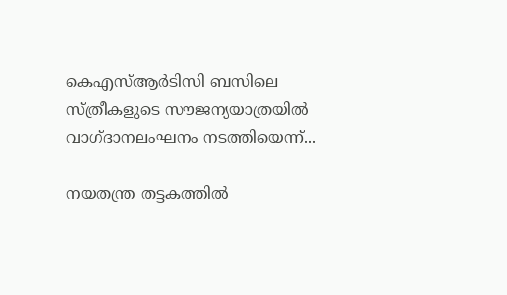കെഎസ്ആർടിസി ബസിലെ സ്ത്രീകളുടെ സൗജന്യയാത്രയിൽ വാഗ്ദാനലംഘനം നടത്തിയെന്ന്...

നയതന്ത്ര തട്ടകത്തിൽ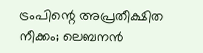ട്രംപിന്റെ അപ്രതീക്ഷിത നീക്കം; ലെബനൻ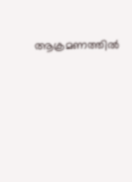ആക്രമണത്തിൽ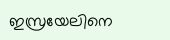ഇസ്രയേലിനെ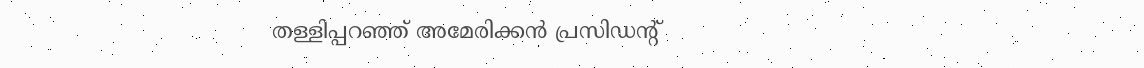തള്ളിപ്പറഞ്ഞ് അമേരിക്കൻ പ്രസിഡന്റ്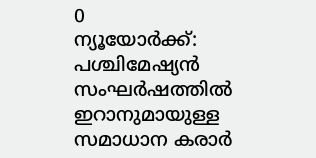0
ന്യൂയോർക്ക്: പശ്ചിമേഷ്യൻ സംഘർഷത്തിൽ ഇറാനുമായുള്ള സമാധാന കരാർ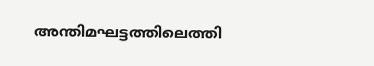അന്തിമഘട്ടത്തിലെത്തി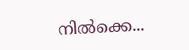നിൽക്കെ...